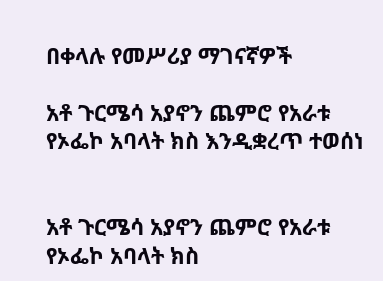በቀላሉ የመሥሪያ ማገናኛዎች

አቶ ጉርሜሳ አያኖን ጨምሮ የአራቱ የኦፌኮ አባላት ክስ እንዲቋረጥ ተወሰነ


አቶ ጉርሜሳ አያኖን ጨምሮ የአራቱ የኦፌኮ አባላት ክስ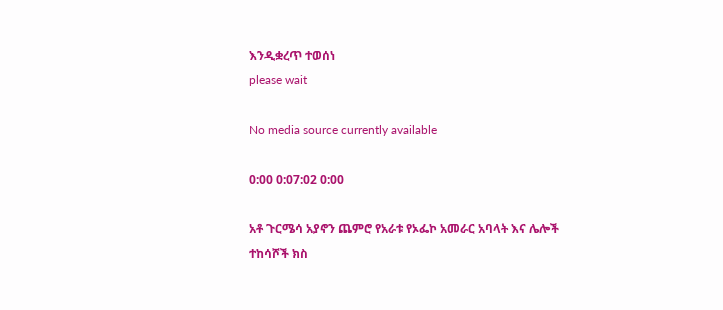እንዲቋረጥ ተወሰነ
please wait

No media source currently available

0:00 0:07:02 0:00

አቶ ጉርሜሳ አያኖን ጨምሮ የአራቱ የኦፌኮ አመራር አባላት እና ሌሎች ተከሳሾች ክስ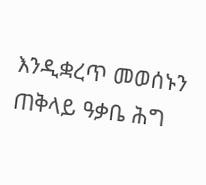እንዲቋረጥ መወሰኑን ጠቅላይ ዓቃቤ ሕግ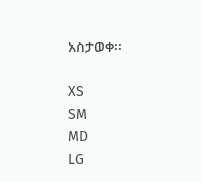አስታወቀ፡፡

XS
SM
MD
LG